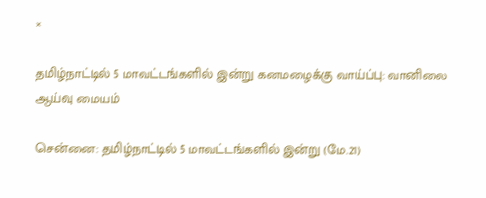×

தமிழ்நாட்டில் 5 மாவட்டங்களில் இன்று கனமழைக்கு வாய்ப்பு: வானிலை ஆய்வு மையம்

சென்னை: தமிழ்நாட்டில் 5 மாவட்டங்களில் இன்று (மே.21)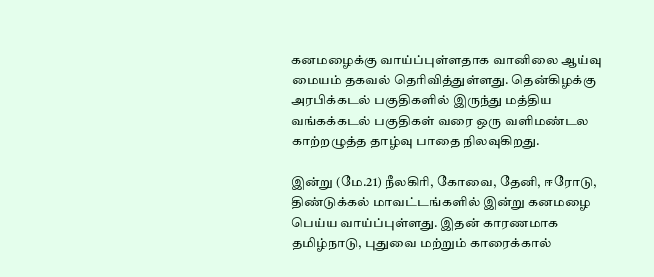கனமழைக்கு வாய்ப்புள்ளதாக வானிலை ஆய்வு மையம் தகவல் தெரிவித்துள்ளது. தென்கிழக்கு அரபிக்கடல் பகுதிகளில் இருந்து மத்திய வங்கக்கடல் பகுதிகள் வரை ஒரு வளிமண்டல காற்றழுத்த தாழ்வு பாதை நிலவுகிறது.

இன்று (மே.21) நீலகிரி, கோவை, தேனி, ஈரோடு, திண்டுக்கல் மாவட்டங்களில் இன்று கனமழை பெய்ய வாய்ப்புள்ளது. இதன் காரணமாக தமிழ்நாடு, புதுவை மற்றும் காரைக்கால்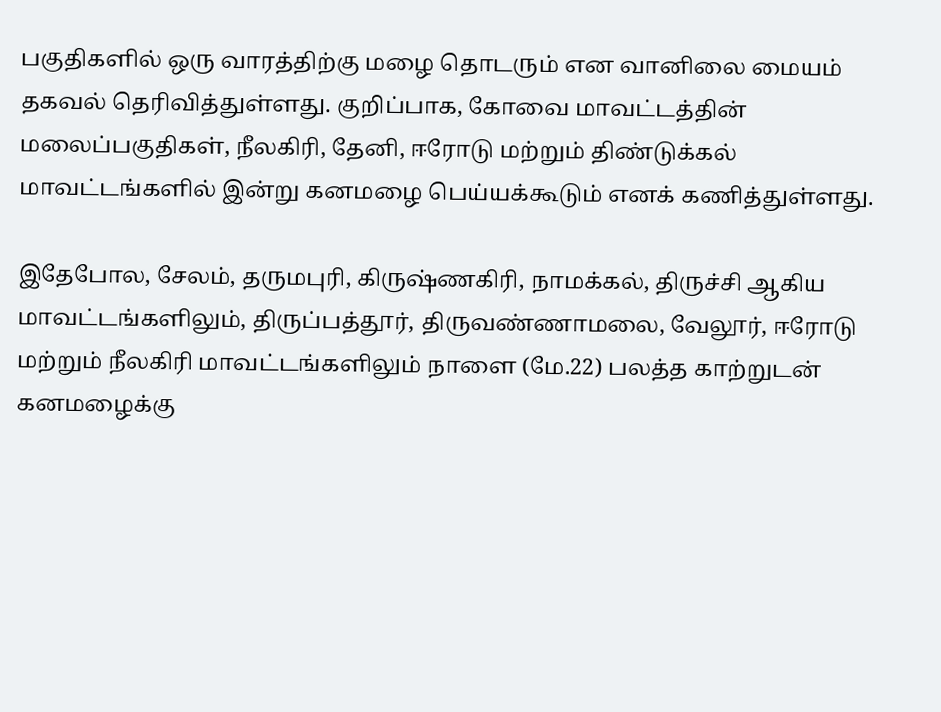பகுதிகளில் ஒரு வாரத்திற்கு மழை தொடரும் என வானிலை மையம் தகவல் தெரிவித்துள்ளது. குறிப்பாக, கோவை மாவட்டத்தின் மலைப்பகுதிகள், நீலகிரி, தேனி, ஈரோடு மற்றும் திண்டுக்கல் மாவட்டங்களில் இன்று கனமழை பெய்யக்கூடும் எனக் கணித்துள்ளது.

இதேபோல, சேலம், தருமபுரி, கிருஷ்ணகிரி, நாமக்கல், திருச்சி ஆகிய மாவட்டங்களிலும், திருப்பத்தூர், திருவண்ணாமலை, வேலூர், ஈரோடு மற்றும் நீலகிரி மாவட்டங்களிலும் நாளை (மே.22) பலத்த காற்றுடன் கனமழைக்கு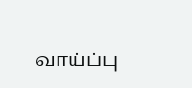வாய்ப்பு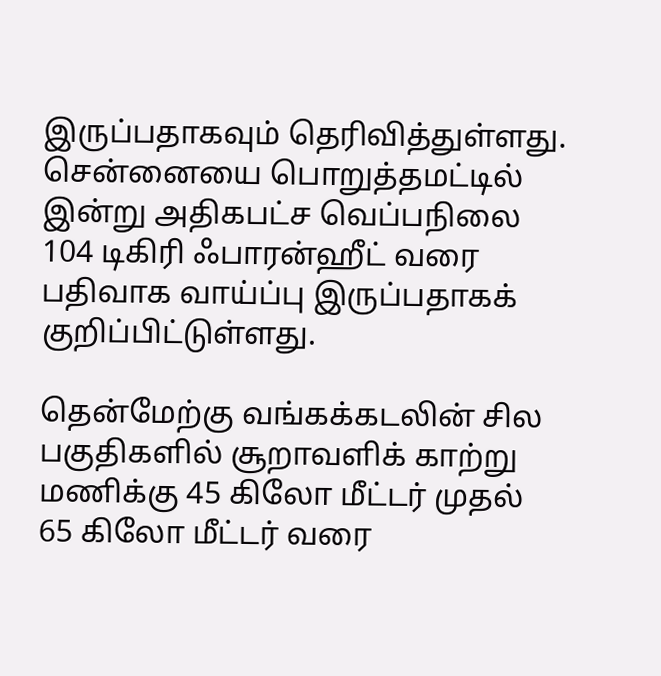இருப்பதாகவும் தெரிவித்துள்ளது. சென்னையை பொறுத்தமட்டில் இன்று அதிகபட்ச வெப்பநிலை 104 டிகிரி ஃபாரன்ஹீட் வரை பதிவாக வாய்ப்பு இருப்பதாகக் குறிப்பிட்டுள்ளது.

தென்மேற்கு வங்கக்கடலின் சில பகுதிகளில் சூறாவளிக் காற்று மணிக்கு 45 கிலோ மீட்டர் முதல் 65 கிலோ மீட்டர் வரை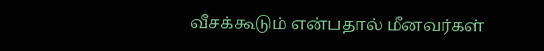வீசக்கூடும் என்பதால் மீனவர்கள்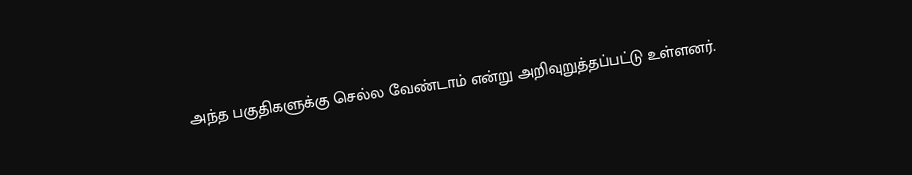அந்த பகுதிகளுக்கு செல்ல வேண்டாம் என்று அறிவுறுத்தப்பட்டு உள்ளனர்.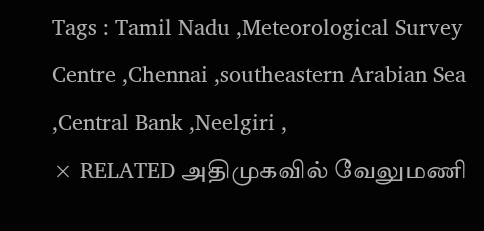Tags : Tamil Nadu ,Meteorological Survey Centre ,Chennai ,southeastern Arabian Sea ,Central Bank ,Neelgiri ,
× RELATED அதிமுகவில் வேலுமணி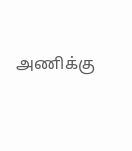அணிக்கு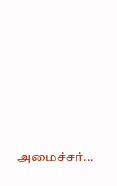அமைச்சர்...